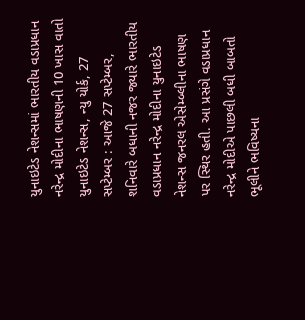યુનાઇટેડ નેશન્સમાં ભારતીય વડાપ્રધાન નરેન્દ્ર મોદીના ભાષણની 10 ખાસ વાતો
યુનાઇટેડ નેશન્સ, ન્યુ યોર્ક, 27 સપ્ટેમ્બર : આજે 27 સપ્ટેમ્બર, શનિવારે બધાની નજર જ્યારે ભારતીય વડાપ્રધાન નરેન્દ્ર મોદીના યુનાઇટેડ નેશન્સ જનરલ એસેમ્બ્લીના ભાષણ પર સ્થિર હતી. આ પ્રસંગે વડાપ્રધાન નરેન્દ્ર મોદીએ પાછલી બધી બાબતો ભૂલીને ભવિષ્યના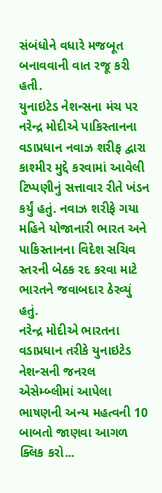સંબંધોને વધારે મજબૂત બનાવવાની વાત રજૂ કરી હતી.
યુનાઇટેડ નેશન્સના મંચ પર નરેન્દ્ર મોદીએ પાકિસ્તાનના વડાપ્રધાન નવાઝ શરીફ દ્વારા કાશ્મીર મુદ્દે કરવામાં આવેલી ટિપ્પણીનું સત્તાવાર રીતે ખંડન કર્યું હતું. નવાઝ શરીફે ગયા મહિને યોજાનારી ભારત અને પાકિસ્તાનના વિદેશ સચિવ સ્તરની બેઠક રદ કરવા માટે ભારતને જવાબદાર ઠેરવ્યું હતું.
નરેન્દ્ર મોદીએ ભારતના વડાપ્રધાન તરીકે યુનાઇટેડ નેશન્સની જનરલ એસેમ્બ્લીમાં આપેલા ભાષણની અન્ય મહત્વની 10 બાબતો જાણવા આગળ ક્લિક કરો...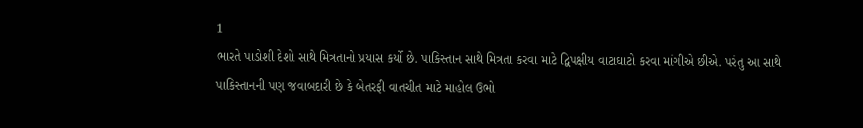1
ભારતે પાડોશી દેશો સાથે મિત્રતાનો પ્રયાસ કર્યો છે. પાકિસ્તાન સાથે મિત્રતા કરવા માટે દ્વિપક્ષીય વાટાઘાટો કરવા માંગીએ છીએ. પરંતુ આ સાથે પાકિસ્તાનની પણ જવાબદારી છે કે બેતરફી વાતચીત માટે માહોલ ઉભો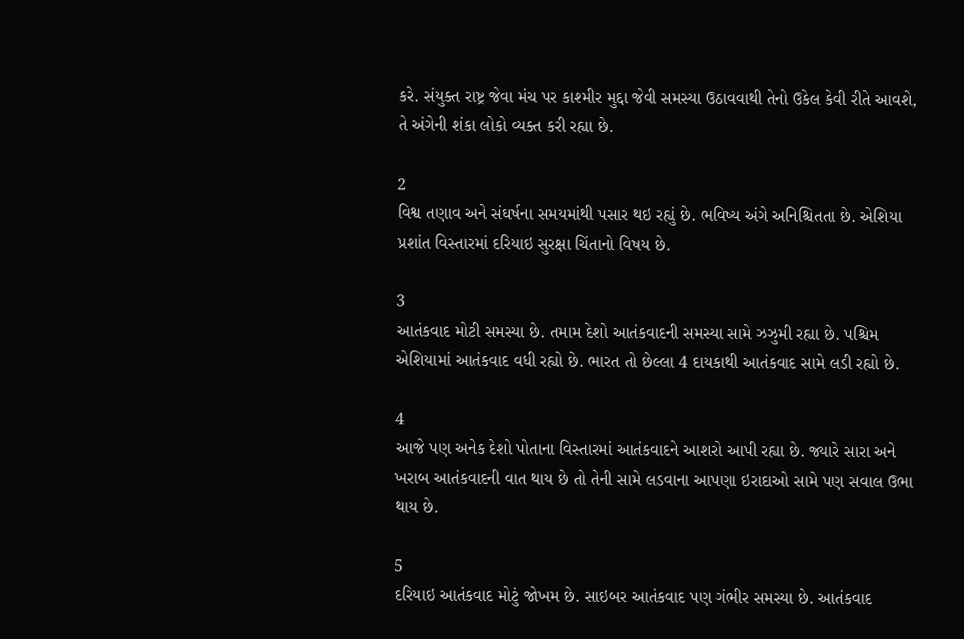કરે. સંયુક્ત રાષ્ટ્ર જેવા મંચ પર કાશ્મીર મુદ્દા જેવી સમસ્યા ઉઠાવવાથી તેનો ઉકેલ કેવી રીતે આવશે, તે અંગેની શંકા લોકો વ્યક્ત કરી રહ્યા છે.

2
વિશ્વ તણાવ અને સંઘર્ષના સમયમાંથી પસાર થઇ રહ્યું છે. ભવિષ્ય અંગે અનિશ્ચિતતા છે. એશિયા પ્રશાંત વિસ્તારમાં દરિયાઇ સુરક્ષા ચિંતાનો વિષય છે.

3
આતંકવાદ મોટી સમસ્યા છે. તમામ દેશો આતંકવાદની સમસ્યા સામે ઝઝુમી રહ્યા છે. પશ્ચિમ એશિયામાં આતંકવાદ વધી રહ્યો છે. ભારત તો છેલ્લા 4 દાયકાથી આતંકવાદ સામે લડી રહ્યો છે.

4
આજે પણ અનેક દેશો પોતાના વિસ્તારમાં આતંકવાદને આશરો આપી રહ્યા છે. જ્યારે સારા અને ખરાબ આતંકવાદની વાત થાય છે તો તેની સામે લડવાના આપણા ઇરાદાઓ સામે પણ સવાલ ઉભા થાય છે.

5
દરિયાઇ આતંકવાદ મોટું જોખમ છે. સાઇબર આતંકવાદ પણ ગંભીર સમસ્યા છે. આતંકવાદ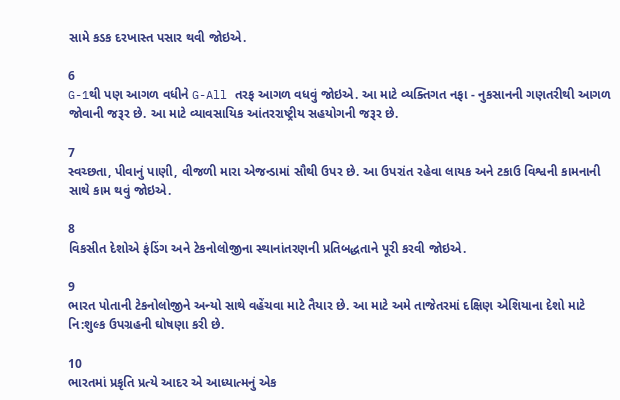સામે કડક દરખાસ્ત પસાર થવી જોઇએ.

6
G-1થી પણ આગળ વધીને G-All તરફ આગળ વધવું જોઇએ. આ માટે વ્યક્તિગત નફા - નુકસાનની ગણતરીથી આગળ જોવાની જરૂર છે. આ માટે વ્યાવસાયિક આંતરરાષ્ટ્રીય સહયોગની જરૂર છે.

7
સ્વચ્છતા, પીવાનું પાણી, વીજળી મારા એજન્ડામાં સૌથી ઉપર છે. આ ઉપરાંત રહેવા લાયક અને ટકાઉ વિશ્વની કામનાની સાથે કામ થવું જોઇએ.

8
વિકસીત દેશોએ ફંડિંગ અને ટેકનોલોજીના સ્થાનાંતરણની પ્રતિબદ્ધતાને પૂરી કરવી જોઇએ.

9
ભારત પોતાની ટેકનોલોજીને અન્યો સાથે વહેંચવા માટે તૈયાર છે. આ માટે અમે તાજેતરમાં દક્ષિણ એશિયાના દેશો માટે નિ:શુલ્ક ઉપગ્રહની ઘોષણા કરી છે.

10
ભારતમાં પ્રકૃતિ પ્રત્યે આદર એ આધ્યાત્મનું એક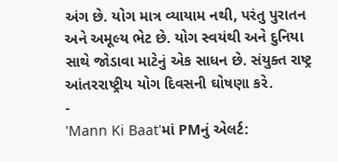અંગ છે. યોગ માત્ર વ્યાયામ નથી, પરંતુ પુરાતન અને અમૂલ્ય ભેટ છે. યોગ સ્વયંથી અને દુનિયા સાથે જોડાવા માટેનું એક સાધન છે. સંયુક્ત રાષ્ટ્ર આંતરરાષ્ટ્રીય યોગ દિવસની ઘોષણા કરે.
-
'Mann Ki Baat'માં PMનું એલર્ટ: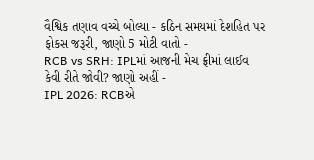વૈશ્વિક તણાવ વચ્ચે બોલ્યા - કઠિન સમયમાં દેશહિત પર ફોકસ જરૂરી, જાણો 5 મોટી વાતો -
RCB vs SRH: IPLમાં આજની મેચ ફ્રીમાં લાઈવ કેવી રીતે જોવી? જાણો અહીં -
IPL 2026: RCBએ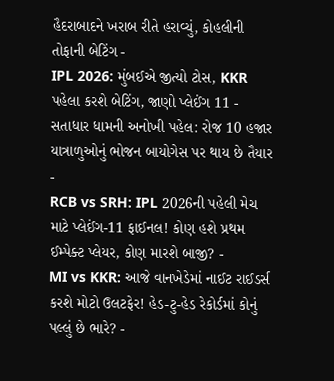હૈદરાબાદને ખરાબ રીતે હરાવ્યું, કોહલીની તોફાની બેટિંગ -
IPL 2026: મુંબઈએ જીત્યો ટોસ, KKR પહેલા કરશે બેટિંગ, જાણો પ્લેઈંગ 11 -
સતાધાર ધામની અનોખી પહેલ: રોજ 10 હજાર યાત્રાળુઓનું ભોજન બાયોગેસ પર થાય છે તૈયાર -
RCB vs SRH: IPL 2026ની પહેલી મેચ માટે પ્લેઈંગ-11 ફાઈનલ! કોણ હશે પ્રથમ ઈમ્પેક્ટ પ્લેયર, કોણ મારશે બાજી? -
MI vs KKR: આજે વાનખેડેમાં નાઈટ રાઈડર્સ કરશે મોટો ઉલટફેર! હેડ-ટુ-હેડ રેકોર્ડમાં કોનું પલ્લું છે ભારે? -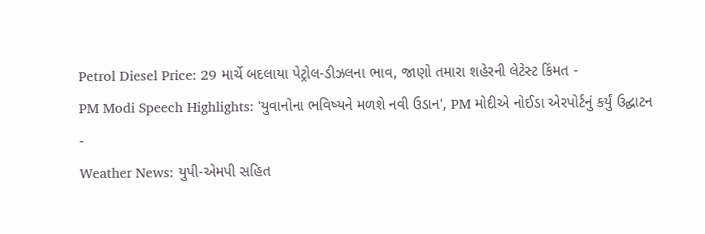Petrol Diesel Price: 29 માર્ચે બદલાયા પેટ્રોલ-ડીઝલના ભાવ, જાણો તમારા શહેરની લેટેસ્ટ કિંમત -
PM Modi Speech Highlights: 'યુવાનોના ભવિષ્યને મળશે નવી ઉડાન', PM મોદીએ નોઈડા એરપોર્ટનું કર્યું ઉદ્ઘાટન -
Weather News: યુપી-એમપી સહિત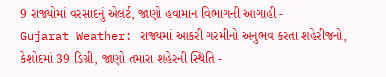9 રાજ્યોમાં વરસાદનું એલર્ટ, જાણો હવામાન વિભાગની આગાહી -
Gujarat Weather: રાજ્યમાં આકરી ગરમીનો અનુભવ કરતા શહેરીજનો, કેશોદમાં 39 ડિગ્રી, જાણો તમારા શહેરની સ્થિતિ -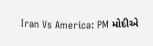Iran Vs America: PM મોદીએ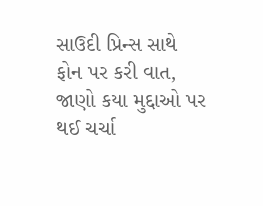સાઉદી પ્રિન્સ સાથે ફોન પર કરી વાત, જાણો કયા મુદ્દાઓ પર થઈ ચર્ચા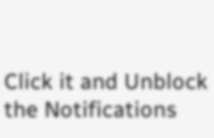Click it and Unblock the Notifications